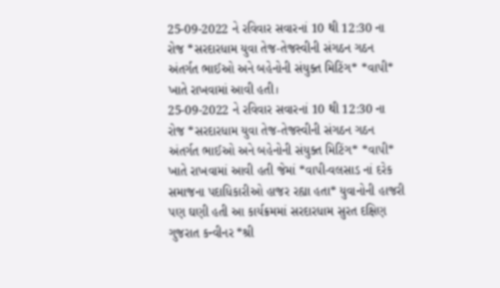25-09-2022 ને રવિવાર સવારનાં 10 થી 12:30 ના રોજ *સરદારધામ યુવા તેજ-તેજસ્વીની સંગઠન ગઠન અંતર્ગત ભાઈઓ અને બહેનોની સંયુક્ત મિટિંગ* *વાપી* ખાતે રાખવામાં આવી હતી।
25-09-2022 ને રવિવાર સવારનાં 10 થી 12:30 ના રોજ *સરદારધામ યુવા તેજ-તેજસ્વીની સંગઠન ગઠન અંતર્ગત ભાઈઓ અને બહેનોની સંયુક્ત મિટિંગ* *વાપી* ખાતે રાખવામાં આવી હતી જેમાં *વાપી-વલસાડ નાં દરેક સમાજના પદાધિકારીઓ હાજર રહ્યા હતા* યુવાનોની હાજરી પણ ઘણી હતી આ કાર્યક્રમમાં સરદારધામ સુરત દક્ષિણ ગુજરાત કન્વીનર *શ્રી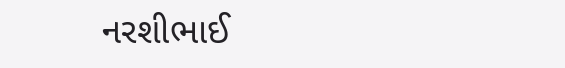નરશીભાઈ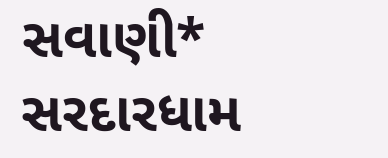સવાણી* સરદારધામ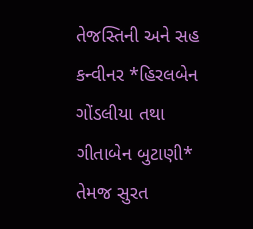તેજસ્તિની અને સહ કન્વીનર *હિરલબેન ગોંડલીયા તથા ગીતાબેન બુટાણી* તેમજ સુરત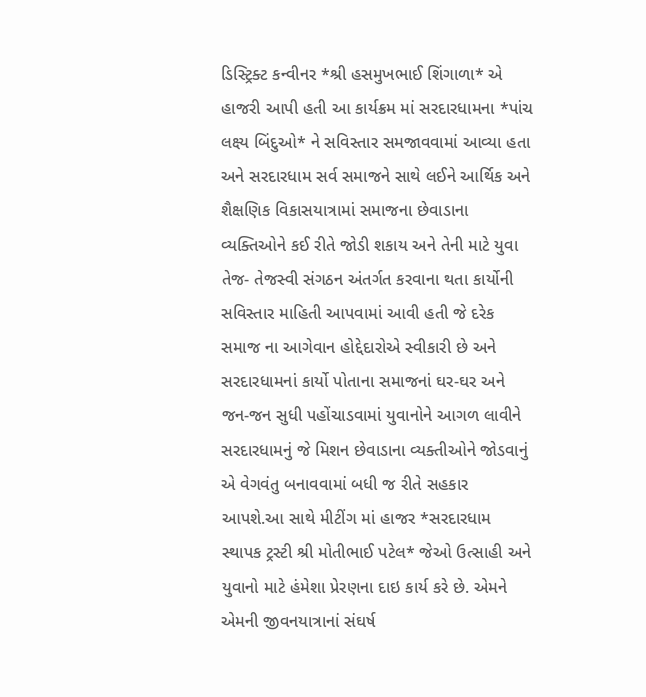ડિસ્ટ્રિક્ટ કન્વીનર *શ્રી હસમુખભાઈ શિંગાળા* એ હાજરી આપી હતી આ કાર્યક્રમ માં સરદારધામના *પાંચ લક્ષ્ય બિંદુઓ* ને સવિસ્તાર સમજાવવામાં આવ્યા હતા અને સરદારધામ સર્વ સમાજને સાથે લઈને આર્થિક અને શૈક્ષણિક વિકાસયાત્રામાં સમાજના છેવાડાના વ્યક્તિઓને કઈ રીતે જોડી શકાય અને તેની માટે યુવા તેજ- તેજસ્વી સંગઠન અંતર્ગત કરવાના થતા કાર્યોની સવિસ્તાર માહિતી આપવામાં આવી હતી જે દરેક સમાજ ના આગેવાન હોદ્દેદારોએ સ્વીકારી છે અને સરદારધામનાં કાર્યો પોતાના સમાજનાં ઘર-ઘર અને જન-જન સુધી પહોંચાડવામાં યુવાનોને આગળ લાવીને સરદારધામનું જે મિશન છેવાડાના વ્યક્તીઓને જોડવાનું એ વેગવંતુ બનાવવામાં બધી જ રીતે સહકાર આપશે.આ સાથે મીટીંગ માં હાજર *સરદારધામ સ્થાપક ટ્રસ્ટી શ્રી મોતીભાઈ પટેલ* જેઓ ઉત્સાહી અને યુવાનો માટે હંમેશા પ્રેરણના દાઇ કાર્ય કરે છે. એમને એમની જીવનયાત્રાનાં સંઘર્ષ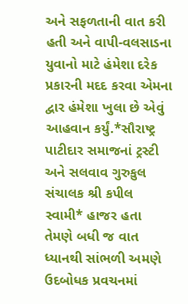અને સફળતાની વાત કરી હતી અને વાપી-વલસાડના યુવાનો માટે હંમેશા દરેક પ્રકારની મદદ કરવા એમના દ્વાર હંમેશા ખુલા છે એવું આહવાન કર્યું.*સૌરાષ્ટ્ર પાટીદાર સમાજનાં ટ્રસ્ટી અને સલવાવ ગુરુકુલ સંચાલક શ્રી કપીલ સ્વામી* હાજર હતા તેમણે બધી જ વાત ધ્યાનથી સાંભળી અમણે ઉદબોધક પ્રવચનમાં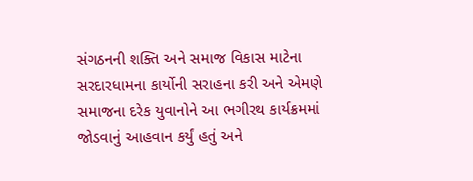સંગઠનની શક્તિ અને સમાજ વિકાસ માટેના સરદારધામના કાર્યોની સરાહના કરી અને એમણે સમાજના દરેક યુવાનોને આ ભગીરથ કાર્યક્રમમાં જોડવાનું આહવાન કર્યું હતું અને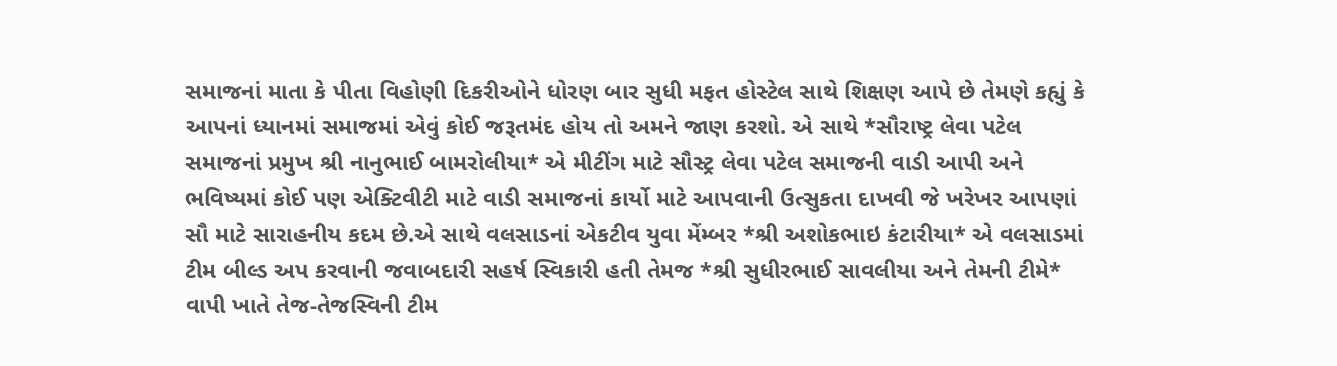સમાજનાં માતા કે પીતા વિહોણી દિકરીઓને ધોરણ બાર સુધી મફત હોસ્ટેલ સાથે શિક્ષણ આપે છે તેમણે કહ્યું કે આપનાં ધ્યાનમાં સમાજમાં એવું કોઈ જરૂતમંદ હોય તો અમને જાણ કરશો. એ સાથે *સૌરાષ્ટ્ર લેવા પટેલ સમાજનાં પ્રમુખ શ્રી નાનુભાઈ બામરોલીયા* એ મીટીંગ માટે સૌસ્ટ્ર લેવા પટેલ સમાજની વાડી આપી અને ભવિષ્યમાં કોઈ પણ એક્ટિવીટી માટે વાડી સમાજનાં કાર્યો માટે આપવાની ઉત્સુકતા દાખવી જે ખરેખર આપણાં સૌ માટે સારાહનીય કદમ છે.એ સાથે વલસાડનાં એકટીવ યુવા મેંમ્બર *શ્રી અશોકભાઇ કંટારીયા* એ વલસાડમાં ટીમ બીલ્ડ અપ કરવાની જવાબદારી સહર્ષ સ્વિકારી હતી તેમજ *શ્રી સુધીરભાઈ સાવલીયા અને તેમની ટીમે* વાપી ખાતે તેજ-તેજસ્વિની ટીમ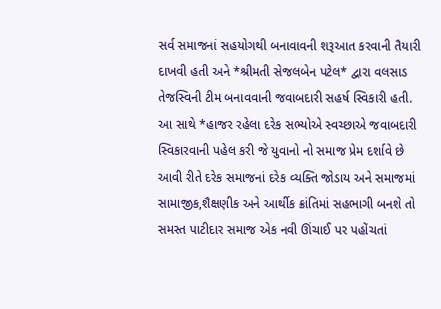સર્વ સમાજનાં સહયોગથી બનાવાવની શરૂઆત કરવાની તૈયારી દાખવી હતી અને *શ્રીમતી સેજલબેન પટેલ* દ્વારા વલસાડ તેજસ્વિની ટીમ બનાવવાની જવાબદારી સહર્ષ સ્વિકારી હતી. આ સાથે *હાજર રહેલા દરેક સભ્યોએ સ્વચ્છાએ જવાબદારી સ્વિકારવાની પહેલ કરી જે યુવાનો નો સમાજ પ્રેમ દર્શાવે છે આવી રીતે દરેક સમાજનાં દરેક વ્યક્તિ જોડાય અને સમાજમાં સામાજીક,શૈક્ષણીક અને આર્થીક ક્રાંતિમાં સહભાગી બનશે તો સમસ્ત પાટીદાર સમાજ એક નવી ઊંચાઈ પર પહોંચતાં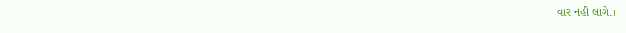વાર નહી લાગે.।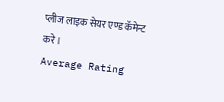प्लीज लाइक सेयर एण्ड कॅमेन्ट करे।
Average Rating